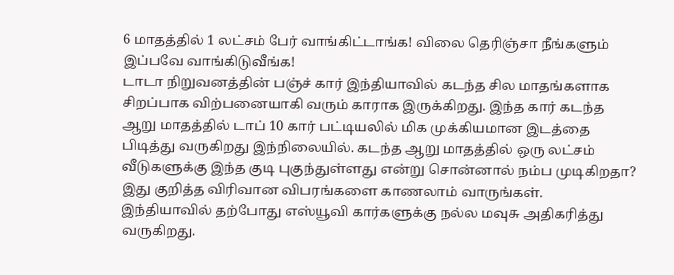6 மாதத்தில் 1 லட்சம் பேர் வாங்கிட்டாங்க! விலை தெரிஞ்சா நீங்களும் இப்பவே வாங்கிடுவீங்க!
டாடா நிறுவனத்தின் பஞ்ச் கார் இந்தியாவில் கடந்த சில மாதங்களாக சிறப்பாக விற்பனையாகி வரும் காராக இருக்கிறது. இந்த கார் கடந்த ஆறு மாதத்தில் டாப் 10 கார் பட்டியலில் மிக முக்கியமான இடத்தை பிடித்து வருகிறது இந்நிலையில். கடந்த ஆறு மாதத்தில் ஒரு லட்சம் வீடுகளுக்கு இந்த குடி புகுந்துள்ளது என்று சொன்னால் நம்ப முடிகிறதா? இது குறித்த விரிவான விபரங்களை காணலாம் வாருங்கள்.
இந்தியாவில் தற்போது எஸ்யூவி கார்களுக்கு நல்ல மவுசு அதிகரித்து வருகிறது.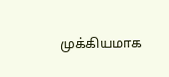முக்கியமாக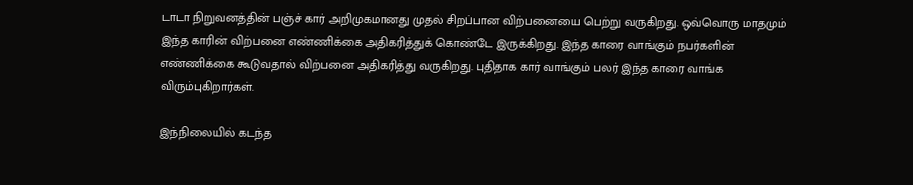டாடா நிறுவனத்தின் பஞ்ச் கார் அறிமுகமானது முதல் சிறப்பான விற்பனையை பெற்று வருகிறது. ஒவ்வொரு மாதமும் இந்த காரின் விற்பனை எண்ணிக்கை அதிகரித்துக் கொண்டே இருக்கிறது. இந்த காரை வாங்கும் நபர்களின் எண்ணிக்கை கூடுவதால் விற்பனை அதிகரித்து வருகிறது. புதிதாக கார் வாங்கும் பலர் இந்த காரை வாங்க விரும்புகிறார்கள்.

இந்நிலையில் கடந்த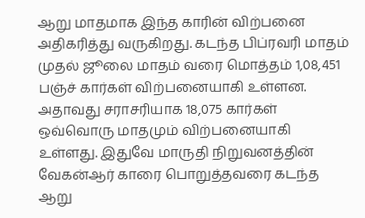ஆறு மாதமாக இந்த காரின் விற்பனை அதிகரித்து வருகிறது. கடந்த பிப்ரவரி மாதம் முதல் ஜூலை மாதம் வரை மொத்தம் 1,08,451 பஞ்ச் கார்கள் விற்பனையாகி உள்ளன. அதாவது சராசரியாக 18,075 கார்கள் ஒவ்வொரு மாதமும் விற்பனையாகி உள்ளது. இதுவே மாருதி நிறுவனத்தின் வேகன்ஆர் காரை பொறுத்தவரை கடந்த ஆறு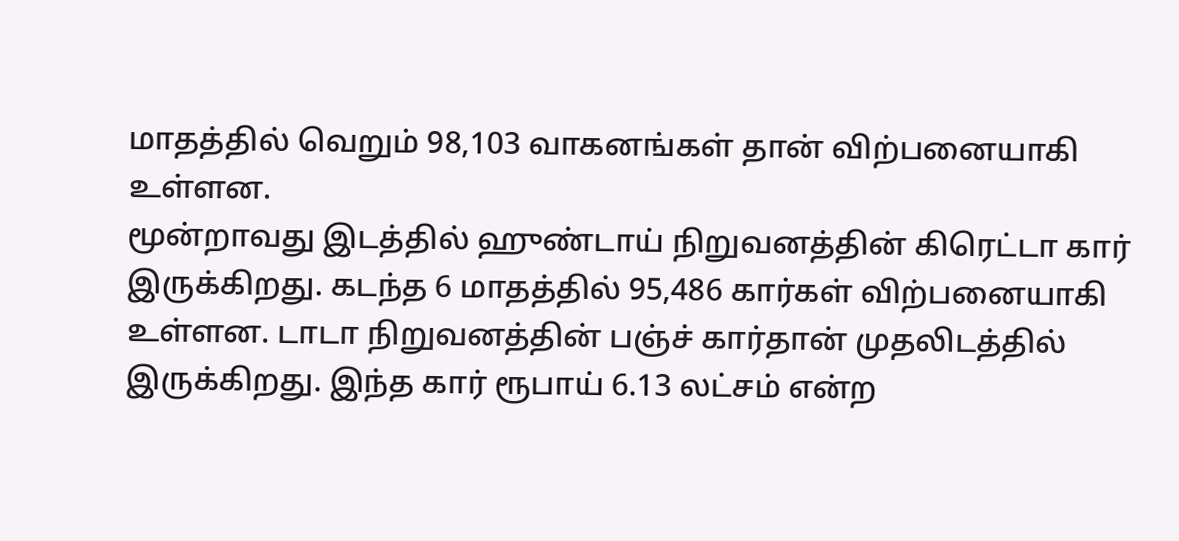மாதத்தில் வெறும் 98,103 வாகனங்கள் தான் விற்பனையாகி உள்ளன.
மூன்றாவது இடத்தில் ஹுண்டாய் நிறுவனத்தின் கிரெட்டா கார் இருக்கிறது. கடந்த 6 மாதத்தில் 95,486 கார்கள் விற்பனையாகி உள்ளன. டாடா நிறுவனத்தின் பஞ்ச் கார்தான் முதலிடத்தில் இருக்கிறது. இந்த கார் ரூபாய் 6.13 லட்சம் என்ற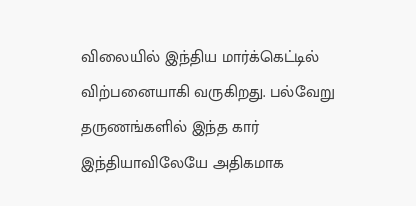விலையில் இந்திய மார்க்கெட்டில் விற்பனையாகி வருகிறது. பல்வேறு தருணங்களில் இந்த கார் இந்தியாவிலேயே அதிகமாக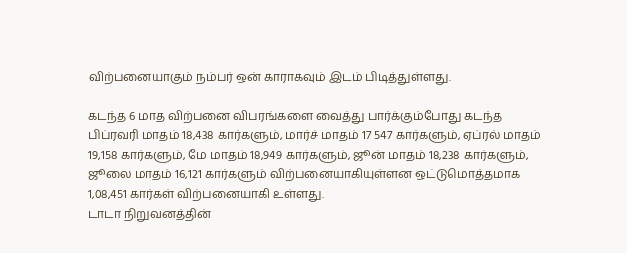விற்பனையாகும் நம்பர் ஒன் காராகவும் இடம் பிடித்துள்ளது.

கடந்த 6 மாத விற்பனை விபரங்களை வைத்து பார்க்கும்போது கடந்த பிப்ரவரி மாதம் 18,438 கார்களும், மார்ச் மாதம் 17 547 கார்களும், ஏப்ரல் மாதம் 19,158 கார்களும், மே மாதம் 18,949 கார்களும், ஜூன் மாதம் 18,238 கார்களும், ஜூலை மாதம் 16,121 கார்களும் விற்பனையாகியுள்ளன ஒட்டுமொத்தமாக 1,08,451 கார்கள் விற்பனையாகி உள்ளது.
டாடா நிறுவனத்தின்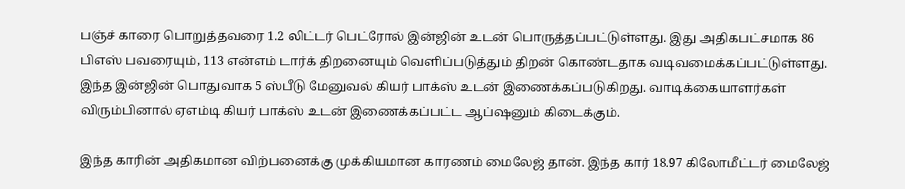பஞ்ச் காரை பொறுத்தவரை 1.2 லிட்டர் பெட்ரோல் இன்ஜின் உடன் பொருத்தப்பட்டுள்ளது. இது அதிகபட்சமாக 86 பிஎஸ் பவரையும், 113 என்எம் டார்க் திறனையும் வெளிப்படுத்தும் திறன் கொண்டதாக வடிவமைக்கப்பட்டுள்ளது. இந்த இன்ஜின் பொதுவாக 5 ஸ்பீடு மேனுவல் கியர் பாக்ஸ் உடன் இணைக்கப்படுகிறது. வாடிக்கையாளர்கள் விரும்பினால் ஏஎம்டி கியர் பாக்ஸ் உடன் இணைக்கப்பட்ட ஆப்ஷனும் கிடைக்கும்.

இந்த காரின் அதிகமான விற்பனைக்கு முக்கியமான காரணம் மைலேஜ் தான். இந்த கார் 18.97 கிலோமீட்டர் மைலேஜ்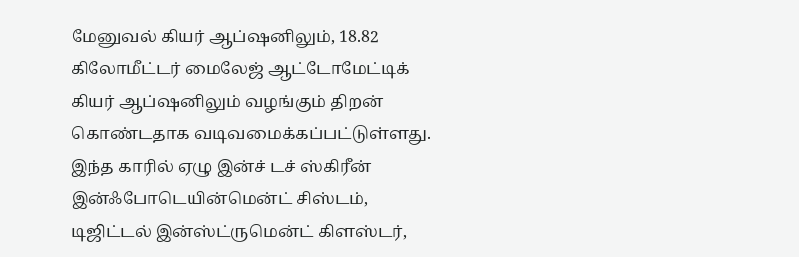மேனுவல் கியர் ஆப்ஷனிலும், 18.82 கிலோமீட்டர் மைலேஜ் ஆட்டோமேட்டிக் கியர் ஆப்ஷனிலும் வழங்கும் திறன் கொண்டதாக வடிவமைக்கப்பட்டுள்ளது. இந்த காரில் ஏழு இன்ச் டச் ஸ்கிரீன் இன்ஃபோடெயின்மென்ட் சிஸ்டம், டிஜிட்டல் இன்ஸ்ட்ருமென்ட் கிளஸ்டர்,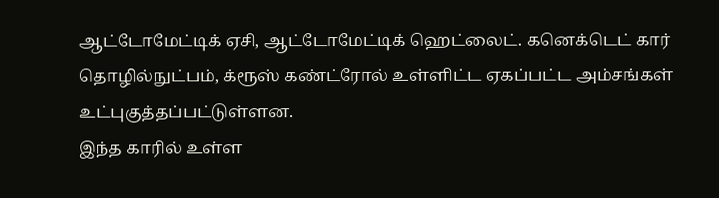ஆட்டோமேட்டிக் ஏசி, ஆட்டோமேட்டிக் ஹெட்லைட். கனெக்டெட் கார் தொழில்நுட்பம், க்ரூஸ் கண்ட்ரோல் உள்ளிட்ட ஏகப்பட்ட அம்சங்கள் உட்புகுத்தப்பட்டுள்ளன.
இந்த காரில் உள்ள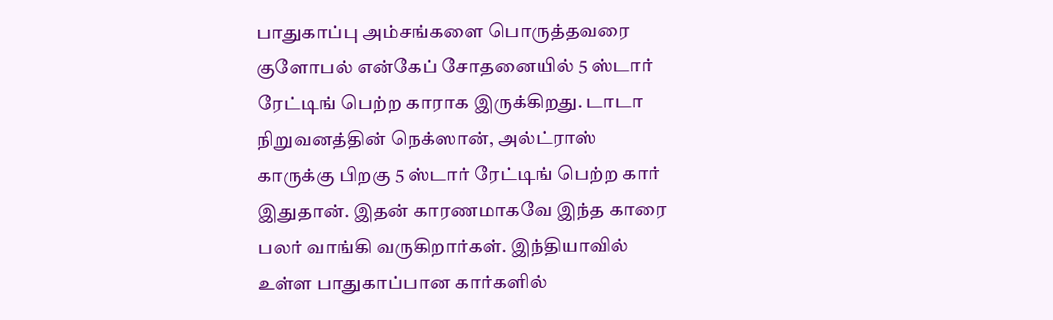பாதுகாப்பு அம்சங்களை பொருத்தவரை குளோபல் என்கேப் சோதனையில் 5 ஸ்டார் ரேட்டிங் பெற்ற காராக இருக்கிறது. டாடா நிறுவனத்தின் நெக்ஸான், அல்ட்ராஸ் காருக்கு பிறகு 5 ஸ்டார் ரேட்டிங் பெற்ற கார் இதுதான். இதன் காரணமாகவே இந்த காரை பலர் வாங்கி வருகிறார்கள். இந்தியாவில் உள்ள பாதுகாப்பான கார்களில்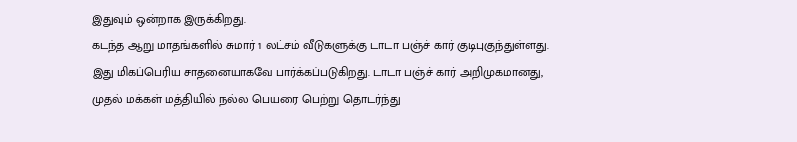இதுவும் ஒன்றாக இருக்கிறது.
கடந்த ஆறு மாதங்களில் சுமார் 1 லட்சம் வீடுகளுக்கு டாடா பஞ்ச் கார் குடிபுகுந்துள்ளது. இது மிகப்பெரிய சாதனையாகவே பார்க்கப்படுகிறது. டாடா பஞ்ச் கார் அறிமுகமானது, முதல் மக்கள் மத்தியில் நல்ல பெயரை பெற்று தொடர்ந்து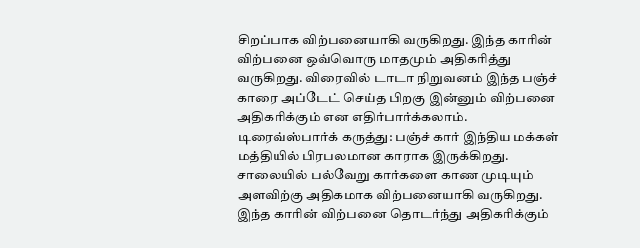சிறப்பாக விற்பனையாகி வருகிறது. இந்த காரின் விற்பனை ஒவ்வொரு மாதமும் அதிகரித்து வருகிறது. விரைவில் டாடா நிறுவனம் இந்த பஞ்ச் காரை அப்டேட் செய்த பிறகு இன்னும் விற்பனை அதிகரிக்கும் என எதிர்பார்க்கலாம்.
டிரைவ்ஸ்பார்க் கருத்து: பஞ்ச் கார் இந்திய மக்கள் மத்தியில் பிரபலமான காராக இருக்கிறது. சாலையில் பல்வேறு கார்களை காண முடியும் அளவிற்கு அதிகமாக விற்பனையாகி வருகிறது. இந்த காரின் விற்பனை தொடர்ந்து அதிகரிக்கும்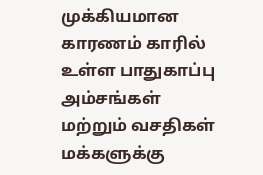முக்கியமான காரணம் காரில் உள்ள பாதுகாப்பு அம்சங்கள் மற்றும் வசதிகள் மக்களுக்கு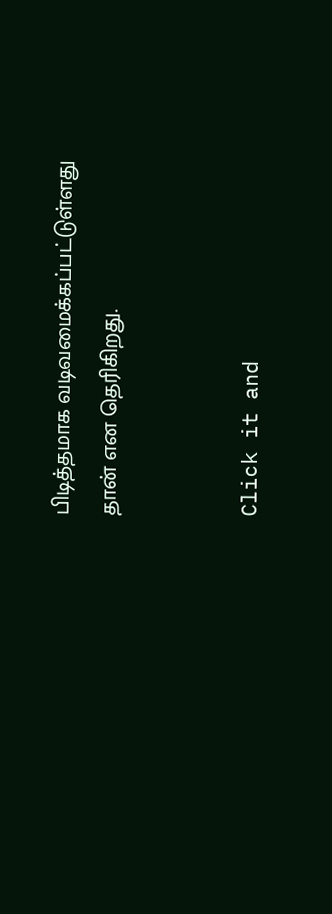பிடித்தமாக வடிவமைக்கப்பட்டுள்ளது தான் என தெரிகிறது.


Click it and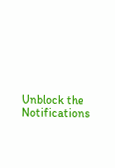Unblock the Notifications